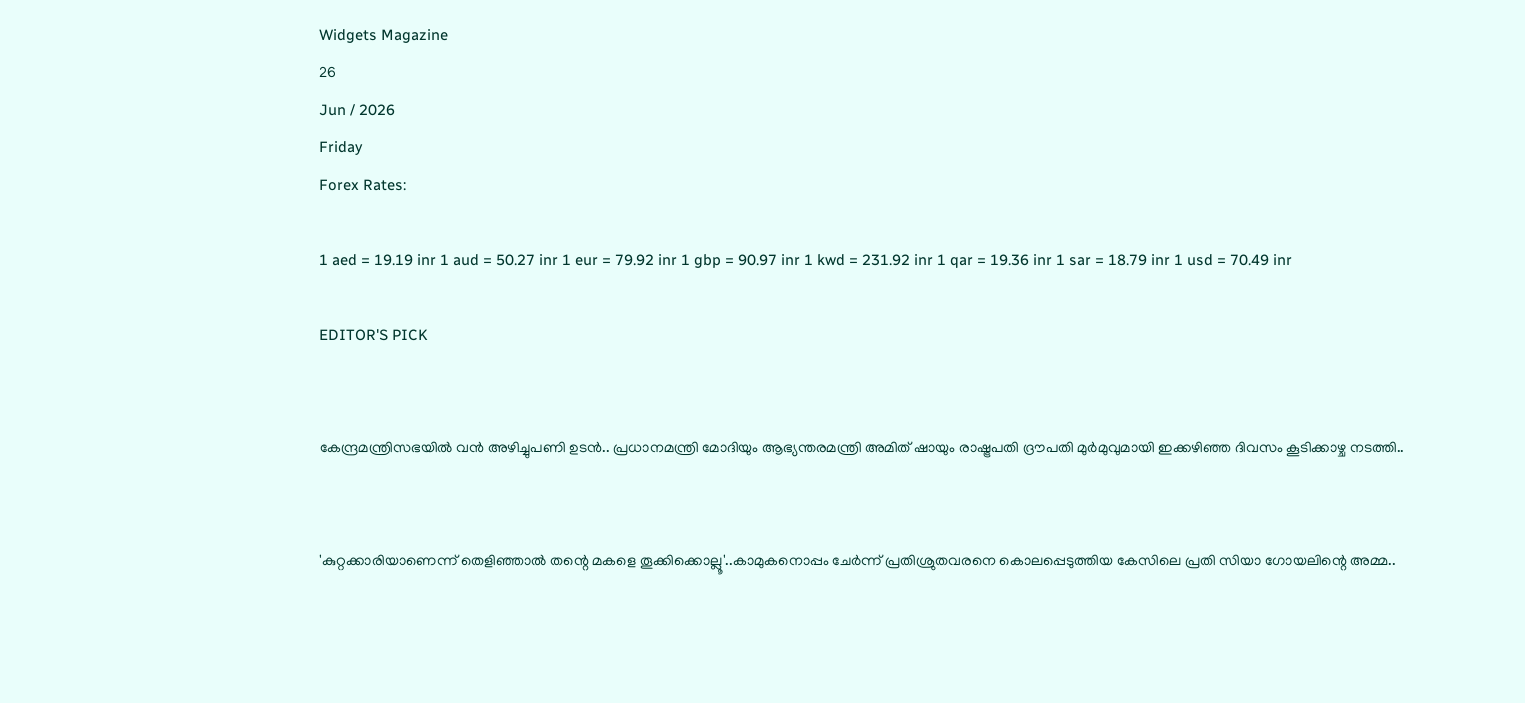Widgets Magazine
26
Jun / 2026
Friday
Forex Rates:

1 aed = 19.19 inr 1 aud = 50.27 inr 1 eur = 79.92 inr 1 gbp = 90.97 inr 1 kwd = 231.92 inr 1 qar = 19.36 inr 1 sar = 18.79 inr 1 usd = 70.49 inr

EDITOR'S PICK


കേന്ദ്രമന്ത്രിസഭയിൽ വൻ അഴിച്ചുപണി ഉടൻ.. പ്രധാനമന്ത്രി മോദിയും ആഭ്യന്തരമന്ത്രി അമിത് ഷായും രാഷ്ട്രപതി ദ്രൗപതി മുർമുവുമായി ഇക്കഴിഞ്ഞ ദിവസം കൂടിക്കാഴ്ച നടത്തി..


'കുറ്റക്കാരിയാണെന്ന് തെളിഞ്ഞാൽ തന്റെ മകളെ തൂക്കിക്കൊല്ലൂ'..കാമുകനൊപ്പം ചേർന്ന് പ്രതിശ്രുതവരനെ കൊലപ്പെടുത്തിയ കേസിലെ പ്രതി സിയാ ഗോയലിന്റെ അമ്മ..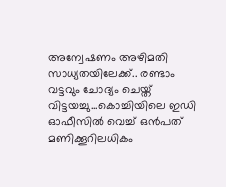അന്വേഷണം അഴിമതി സാധ്യതയിലേക്ക്.. രണ്ടാം വട്ടവും ചോദ്യം ചെയ്ത് വിട്ടയച്ചു...കൊച്ചിയിലെ ഇഡി ഓഫീസില്‍ വെച്ച് ഒന്‍പത് മണിക്കൂറിലധികം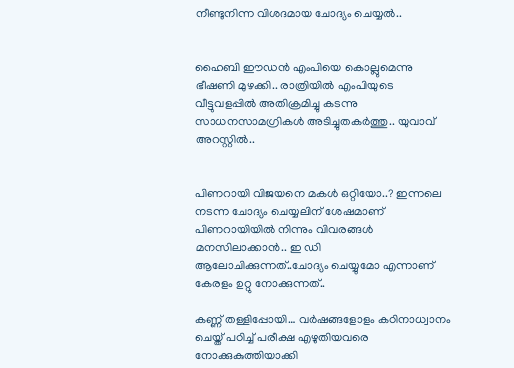നീണ്ടുനിന്ന വിശദമായ ചോദ്യം ചെയ്യൽ..


ഹൈബി ഈഡന്‍ എംപിയെ കൊല്ലുമെന്നു ഭീഷണി മുഴക്കി.. രാത്രിയില്‍ എംപിയുടെ വീട്ടുവളപ്പില്‍ അതിക്രമിച്ചു കടന്നു സാധനസാമഗ്രികള്‍ അടിച്ചുതകര്‍ത്തു.. യുവാവ് അറസ്റ്റില്‍..


പിണറായി വിജയനെ മകൾ ഒറ്റിയോ..? ഇന്നലെ നടന്ന ചോദ്യം ചെയ്യലിന് ശേഷമാണ് പിണറായിയിൽ നിന്നും വിവരങ്ങൾ മനസിലാക്കാൻ.. ഇ ഡി ആലോചിക്കുന്നത്..ചോദ്യം ചെയ്യുമോ എന്നാണ് കേരളം ഉറ്റു നോക്കുന്നത്..

കണ്ണ് തള്ളിപ്പോയി… വര്‍ഷങ്ങളോളം കഠിനാധ്വാനം ചെയ്ത് പഠിച്ച് പരീക്ഷ എഴുതിയവരെ നോക്കുകുത്തിയാക്കി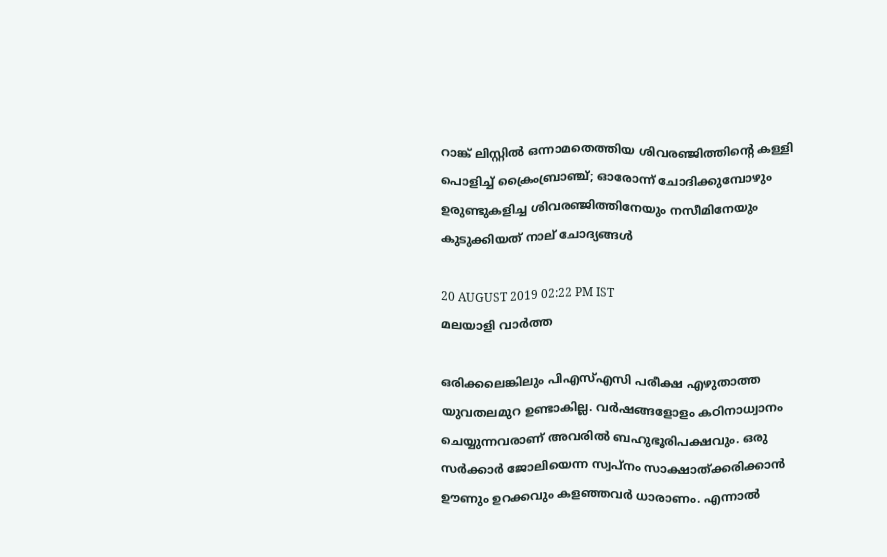റാങ്ക് ലിസ്റ്റില്‍ ഒന്നാമതെത്തിയ ശിവരഞ്ജിത്തിന്റെ കള്ളി പൊളിച്ച് ക്രൈംബ്രാഞ്ച്; ഓരോന്ന് ചോദിക്കുമ്പോഴും ഉരുണ്ടുകളിച്ച ശിവരഞ്ജിത്തിനേയും നസീമിനേയും കുടുക്കിയത് നാല് ചോദ്യങ്ങള്‍

20 AUGUST 2019 02:22 PM IST
മലയാളി വാര്‍ത്ത

ഒരിക്കലെങ്കിലും പിഎസ്എസി പരീക്ഷ എഴുതാത്ത യുവതലമുറ ഉണ്ടാകില്ല. വര്‍ഷങ്ങളോളം കഠിനാധ്വാനം ചെയ്യുന്നവരാണ് അവരില്‍ ബഹുഭൂരിപക്ഷവും. ഒരു സര്‍ക്കാര്‍ ജോലിയെന്ന സ്വപ്നം സാക്ഷാത്ക്കരിക്കാന്‍ ഊണും ഉറക്കവും കളഞ്ഞവര്‍ ധാരാണം. എന്നാല്‍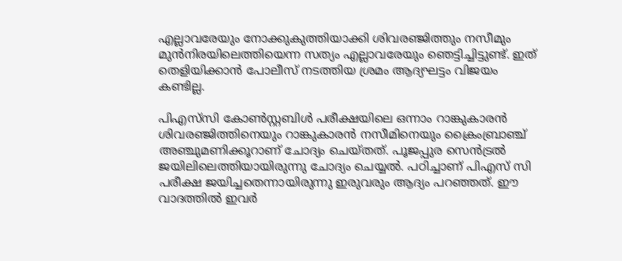എല്ലാവരേയും നോക്കുകുത്തിയാക്കി ശിവരഞ്ജിത്തും നസീമും മുന്‍നിരയിലെത്തിയെന്ന സത്യം എല്ലാവരേയും ഞെട്ടിച്ചിട്ടുണ്ട്. ഇത് തെളിയിക്കാന്‍ പോലീസ് നടത്തിയ ശ്രമം ആദ്യഘട്ടം വിജയം കണ്ടില്ല.

പിഎസ്‌സി കോണ്‍സ്റ്റബിള്‍ പരീക്ഷയിലെ ഒന്നാം റാങ്കുകാരന്‍ ശിവരഞ്ജിത്തിനെയും റാങ്കുകാരന്‍ നസീമിനെയും ക്രൈംബ്രാഞ്ച് അഞ്ചുമണിക്കൂറാണ് ചോദ്യം ചെയ്തത്. പൂജപ്പുര സെന്‍ട്രല്‍ ജയിലിലെത്തിയായിരുന്നു ചോദ്യം ചെയ്യല്‍. പഠിച്ചാണ് പിഎസ് സി പരീക്ഷ ജയിച്ചതെന്നായിരുന്നു ഇരുവരും ആദ്യം പറഞ്ഞത്. ഈ വാദത്തില്‍ ഇവര്‍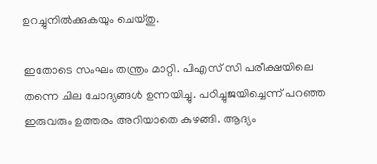ഉറച്ചുനില്‍ക്കുകയും ചെയ്തു.

ഇതോടെ സംഘം തന്ത്രം മാറ്റി. പിഎസ് സി പരീക്ഷയിലെ തന്നെ ചില ചോദ്യങ്ങള്‍ ഉന്നയിച്ചു. പഠിച്ചുജയിച്ചെന്ന് പറഞ്ഞ ഇരുവരും ഉത്തരം അറിയാതെ കുഴങ്ങി. ആദ്യം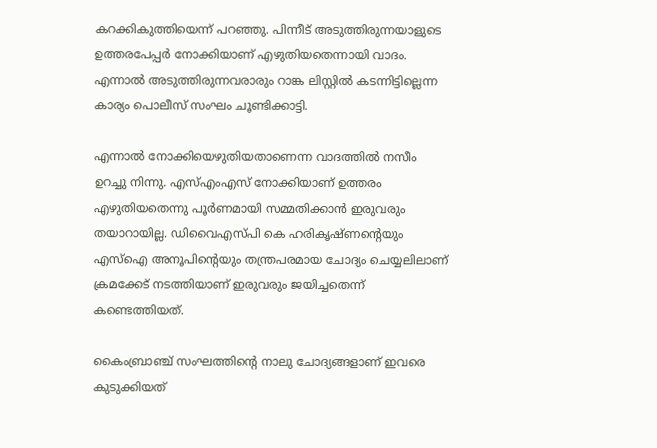കറക്കികുത്തിയെന്ന് പറഞ്ഞു. പിന്നീട് അടുത്തിരുന്നയാളുടെ ഉത്തരപേപ്പര്‍ നോക്കിയാണ് എഴുതിയതെന്നായി വാദം. എന്നാല്‍ അടുത്തിരുന്നവരാരും റാങ്ക ലിസ്റ്റില്‍ കടന്നിട്ടില്ലെന്ന കാര്യം പൊലീസ് സംഘം ചൂണ്ടിക്കാട്ടി.

എന്നാല്‍ നോക്കിയെഴുതിയതാണെന്ന വാദത്തില്‍ നസീം ഉറച്ചു നിന്നു. എസ്എംഎസ് നോക്കിയാണ് ഉത്തരം എഴുതിയതെന്നു പൂര്‍ണമായി സമ്മതിക്കാന്‍ ഇരുവരും തയാറായില്ല. ഡിവൈഎസ്പി കെ ഹരികൃഷ്ണന്റെയും എസ്‌ഐ അനൂപിന്റെയും തന്ത്രപരമായ ചോദ്യം ചെയ്യലിലാണ് ക്രമക്കേട് നടത്തിയാണ് ഇരുവരും ജയിച്ചതെന്ന് കണ്ടെത്തിയത്.

കൈംബ്രാഞ്ച് സംഘത്തിന്റെ നാലു ചോദ്യങ്ങളാണ് ഇവരെ കുടുക്കിയത്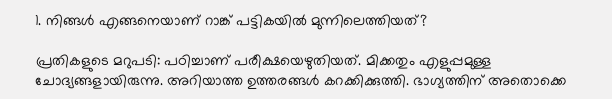1. നിങ്ങള്‍ എങ്ങനെയാണ് റാങ്ക് പട്ടികയില്‍ മുന്നിലെത്തിയത്?

പ്രതികളുടെ മറുപടി: പഠിച്ചാണ് പരീക്ഷയെഴുതിയത്. മിക്കതും എളുപ്പമുള്ള ചോദ്യങ്ങളായിരുന്നു. അറിയാത്ത ഉത്തരങ്ങള്‍ കറക്കിക്കുത്തി. ഭാഗ്യത്തിന് അതൊക്കെ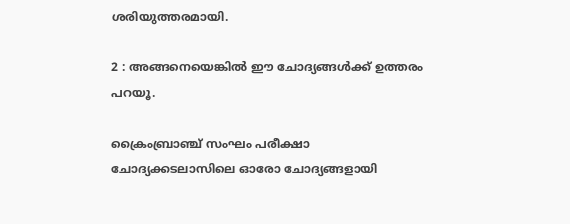ശരിയുത്തരമായി.

2 : അങ്ങനെയെങ്കില്‍ ഈ ചോദ്യങ്ങള്‍ക്ക് ഉത്തരം പറയൂ.

ക്രൈംബ്രാഞ്ച് സംഘം പരീക്ഷാ ചോദ്യക്കടലാസിലെ ഓരോ ചോദ്യങ്ങളായി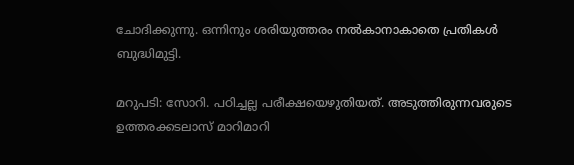ചോദിക്കുന്നു. ഒന്നിനും ശരിയുത്തരം നല്‍കാനാകാതെ പ്രതികള്‍ ബുദ്ധിമുട്ടി.

മറുപടി: സോറി. പഠിച്ചല്ല പരീക്ഷയെഴുതിയത്. അടുത്തിരുന്നവരുടെ ഉത്തരക്കടലാസ് മാറിമാറി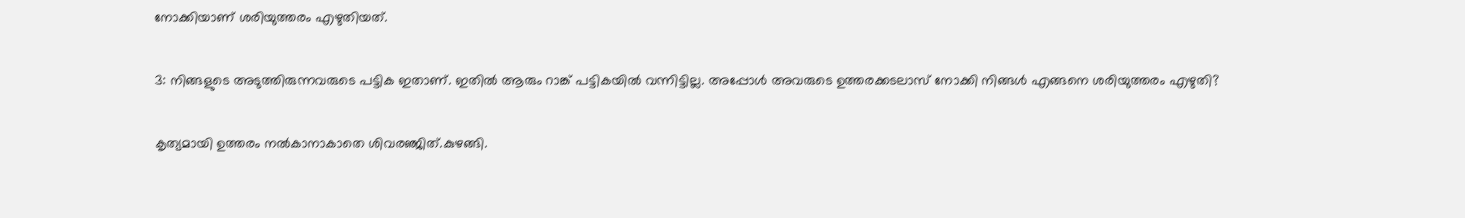നോക്കിയാണ് ശരിയുത്തരം എഴുതിയത്.

3: നിങ്ങളുടെ അടുത്തിരുന്നവരുടെ പട്ടിക ഇതാണ്. ഇതില്‍ ആരും റാങ്ക് പട്ടികയില്‍ വന്നിട്ടില്ല. അപ്പോള്‍ അവരുടെ ഉത്തരക്കടലാസ് നോക്കി നിങ്ങള്‍ എങ്ങനെ ശരിയുത്തരം എഴുതി?

കൃത്യമായി ഉത്തരം നല്‍കാനാകാതെ ശിവരഞ്ജിത്.കുഴങ്ങി.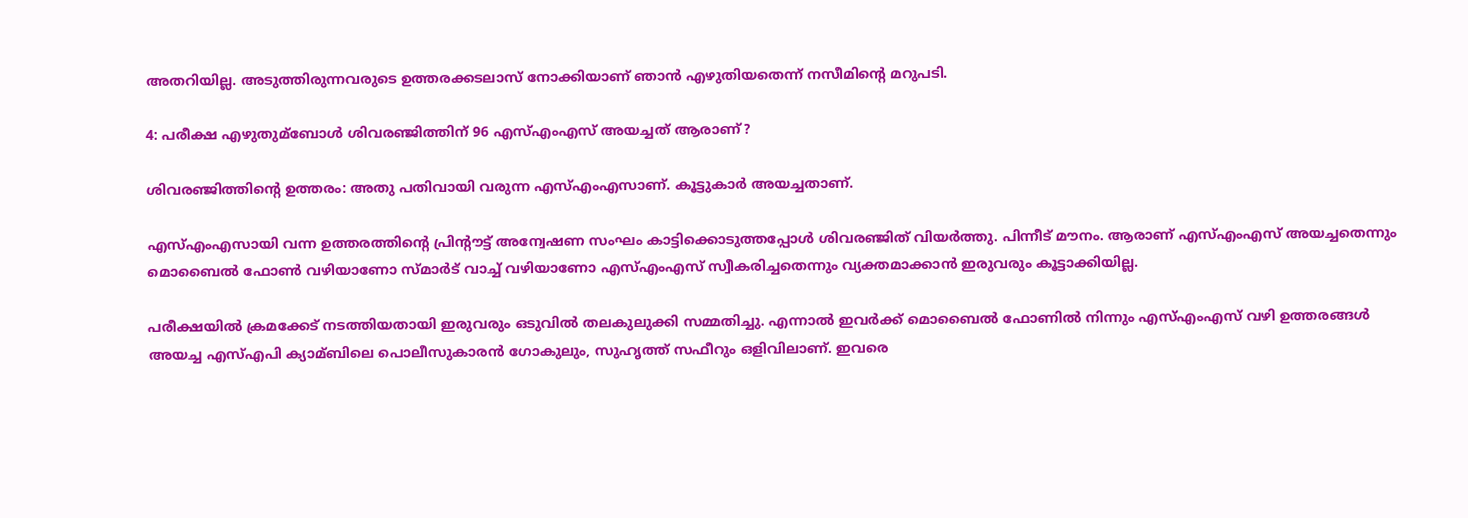അതറിയില്ല. അടുത്തിരുന്നവരുടെ ഉത്തരക്കടലാസ് നോക്കിയാണ് ഞാന്‍ എഴുതിയതെന്ന് നസീമിന്റെ മറുപടി.

4: പരീക്ഷ എഴുതുമ്‌ബോള്‍ ശിവരഞ്ജിത്തിന് 96 എസ്എംഎസ് അയച്ചത് ആരാണ്?

ശിവരഞ്ജിത്തിന്റെ ഉത്തരം: അതു പതിവായി വരുന്ന എസ്എംഎസാണ്. കൂട്ടുകാര്‍ അയച്ചതാണ്.

എസ്എംഎസായി വന്ന ഉത്തരത്തിന്റെ പ്രിന്റൗട്ട് അന്വേഷണ സംഘം കാട്ടിക്കൊടുത്തപ്പോള്‍ ശിവരഞ്ജിത് വിയര്‍ത്തു. പിന്നീട് മൗനം. ആരാണ് എസ്എംഎസ് അയച്ചതെന്നും മൊബൈല്‍ ഫോണ്‍ വഴിയാണോ സ്മാര്‍ട് വാച്ച് വഴിയാണോ എസ്എംഎസ് സ്വീകരിച്ചതെന്നും വ്യക്തമാക്കാന്‍ ഇരുവരും കൂട്ടാക്കിയില്ല.

പരീക്ഷയില്‍ ക്രമക്കേട് നടത്തിയതായി ഇരുവരും ഒടുവില്‍ തലകുലുക്കി സമ്മതിച്ചു. എന്നാല്‍ ഇവര്‍ക്ക് മൊബൈല്‍ ഫോണില്‍ നിന്നും എസ്എംഎസ് വഴി ഉത്തരങ്ങള്‍ അയച്ച എസ്എപി ക്യാമ്ബിലെ പൊലീസുകാരന്‍ ഗോകുലും, സുഹൃത്ത് സഫീറും ഒളിവിലാണ്. ഇവരെ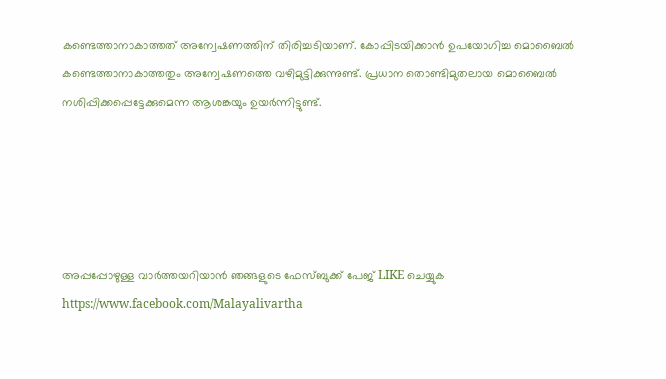കണ്ടെത്താനാകാത്തത് അന്വേഷണത്തിന് തിരിച്ചടിയാണ്. കോപ്പിടയിക്കാന്‍ ഉപയോഗിച്ച മൊബൈല്‍ കണ്ടെത്താനാകാത്തതും അന്വേഷണത്തെ വഴിമുട്ടിക്കുന്നുണ്ട്. പ്രധാന തൊണ്ടിമുതലായ മൊബൈല്‍ നശിപ്പിക്കപ്പെട്ടേക്കുമെന്ന ആശങ്കയും ഉയര്‍ന്നിട്ടുണ്ട്.





അപ്പപ്പോഴുള്ള വാര്‍ത്തയറിയാന്‍ ഞങ്ങളുടെ ഫേസ്‌ബുക്ക്‌ പേജ് LIKE ചെയ്യുക
https://www.facebook.com/Malayalivartha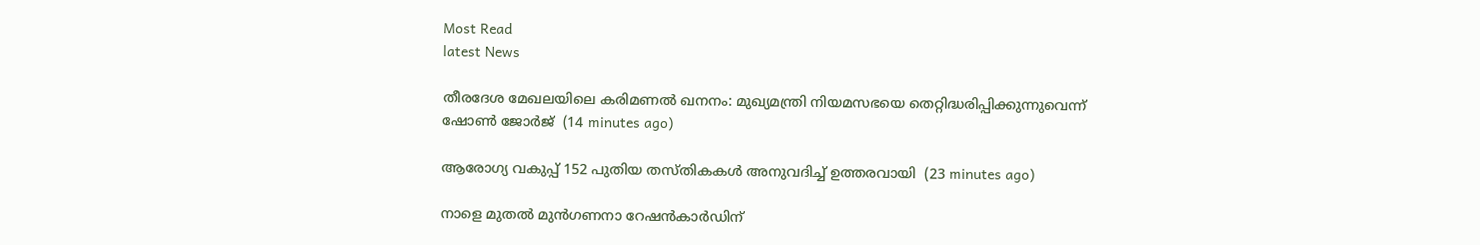Most Read
latest News

തീരദേശ മേഖലയിലെ കരിമണല്‍ ഖനനം: മുഖ്യമന്ത്രി നിയമസഭയെ തെറ്റിദ്ധരിപ്പിക്കുന്നുവെന്ന് ഷോണ്‍ ജോര്‍ജ്  (14 minutes ago)

ആരോഗ്യ വകുപ്പ് 152 പുതിയ തസ്തികകള്‍ അനുവദിച്ച് ഉത്തരവായി  (23 minutes ago)

നാളെ മുതല്‍ മുന്‍ഗണനാ റേഷന്‍കാര്‍ഡിന്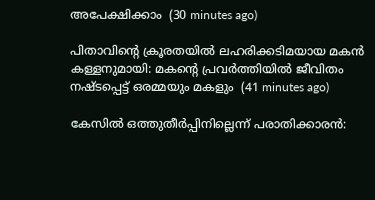അപേക്ഷിക്കാം  (30 minutes ago)

പിതാവിന്റെ ക്രൂരതയില്‍ ലഹരിക്കടിമയായ മകന്‍ കള്ളനുമായി: മകന്റെ പ്രവര്‍ത്തിയില്‍ ജീവിതം നഷ്ടപ്പെട്ട് ഒരമ്മയും മകളും  (41 minutes ago)

കേസില്‍ ഒത്തുതീര്‍പ്പിനില്ലെന്ന് പരാതിക്കാരന്‍: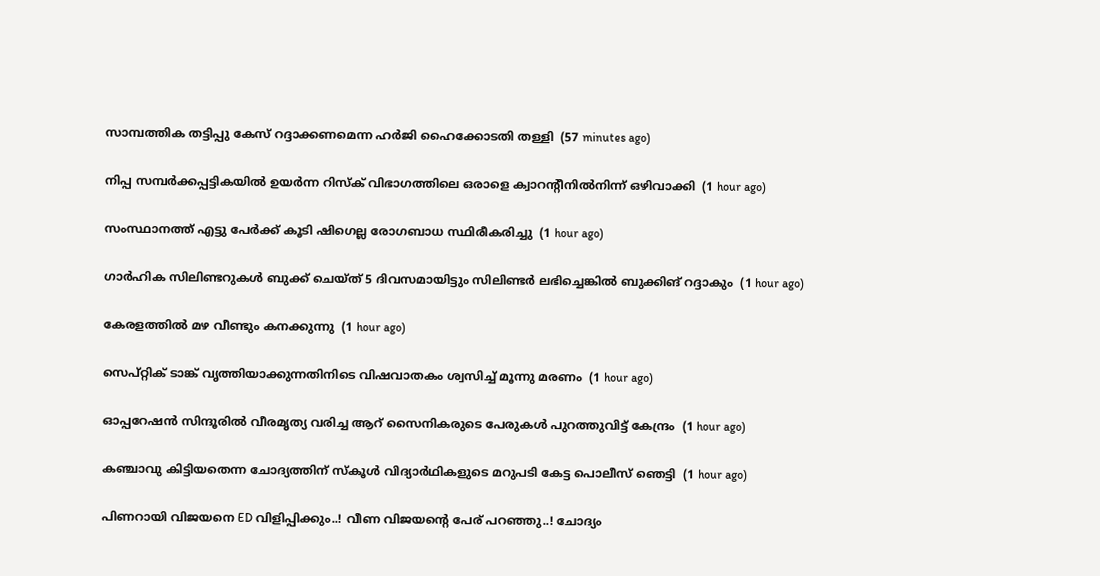സാമ്പത്തിക തട്ടിപ്പു കേസ് റദ്ദാക്കണമെന്ന ഹര്‍ജി ഹൈക്കോടതി തള്ളി  (57 minutes ago)

നിപ്പ സമ്പര്‍ക്കപ്പട്ടികയില്‍ ഉയര്‍ന്ന റിസ്‌ക് വിഭാഗത്തിലെ ഒരാളെ ക്വാറന്റീനില്‍നിന്ന് ഒഴിവാക്കി  (1 hour ago)

സംസ്ഥാനത്ത് എട്ടു പേര്‍ക്ക് കൂടി ഷിഗെല്ല രോഗബാധ സ്ഥിരീകരിച്ചു  (1 hour ago)

ഗാര്‍ഹിക സിലിണ്ടറുകള്‍ ബുക്ക് ചെയ്ത് 5 ദിവസമായിട്ടും സിലിണ്ടര്‍ ലഭിച്ചെങ്കില്‍ ബുക്കിങ് റദ്ദാകും  (1 hour ago)

കേരളത്തില്‍ മഴ വീണ്ടും കനക്കുന്നു  (1 hour ago)

സെപ്റ്റിക് ടാങ്ക് വൃത്തിയാക്കുന്നതിനിടെ വിഷവാതകം ശ്വസിച്ച് മൂന്നു മരണം  (1 hour ago)

ഓപ്പറേഷന്‍ സിന്ദൂരില്‍ വീരമൃത്യ വരിച്ച ആറ് സൈനികരുടെ പേരുകള്‍ പുറത്തുവിട്ട് കേന്ദ്രം  (1 hour ago)

കഞ്ചാവു കിട്ടിയതെന്ന ചോദ്യത്തിന് സ്‌കൂള്‍ വിദ്യാര്‍ഥികളുടെ മറുപടി കേട്ട പൊലീസ് ഞെട്ടി  (1 hour ago)

പിണറായി വിജയനെ ED വിളിപ്പിക്കും..! വീണ വിജയന്റെ പേര് പറഞ്ഞു..! ചോദ്യം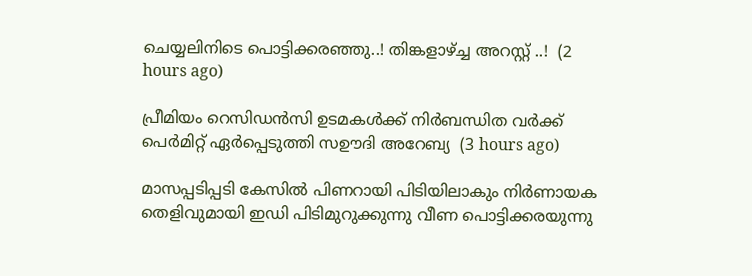ചെയ്യലിനിടെ പൊട്ടിക്കരഞ്ഞു..! തിങ്കളാഴ്ച്ച അറസ്റ്റ് ..!  (2 hours ago)

പ്രീമിയം റെസിഡൻസി ഉടമകൾക്ക് നിർബന്ധിത വർക്ക് പെർമിറ്റ് ഏർപ്പെടുത്തി സഊദി അറേബ്യ  (3 hours ago)

മാസപ്പടിപ്പടി കേസില്‍ പിണറായി പിടിയിലാകും നിര്‍ണായക തെളിവുമായി ഇഡി പിടിമുറുക്കുന്നു വീണ പൊട്ടിക്കരയുന്നു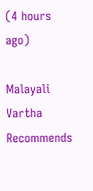(4 hours ago)

Malayali Vartha Recommends